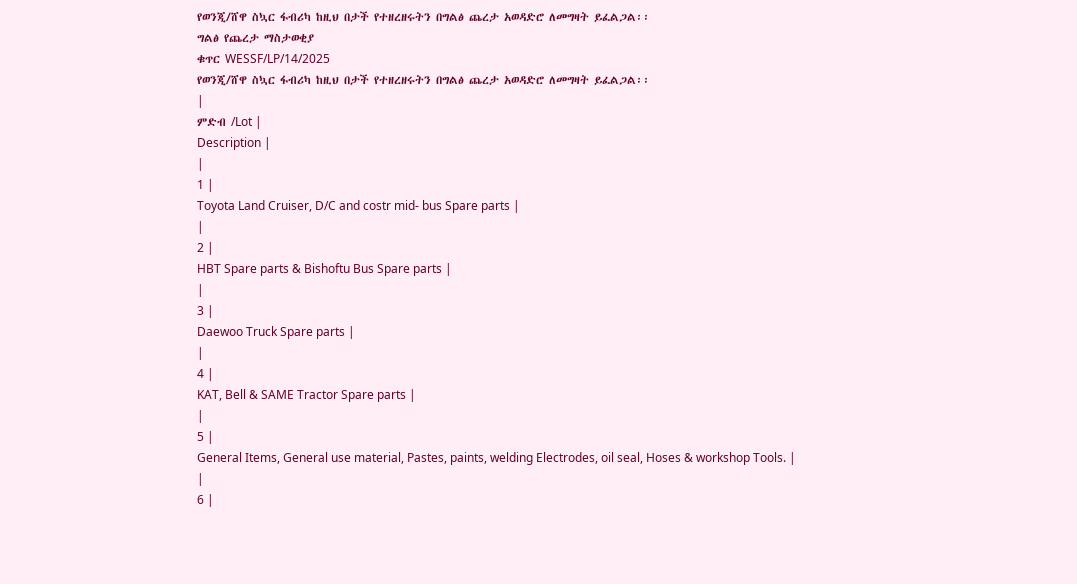የወንጂ/ሸዋ ስኳር ፋብሪካ ከዚህ በታች የተዘረዘሩትን በግልፅ ጨረታ አወዳድሮ ለመግዛት ይፈልጋል፡፡
ግልፅ የጨረታ ማስታወቂያ
ቁጥር WESSF/LP/14/2025
የወንጂ/ሸዋ ስኳር ፋብሪካ ከዚህ በታች የተዘረዘሩትን በግልፅ ጨረታ አወዳድሮ ለመግዛት ይፈልጋል፡፡
|
ምድብ /Lot |
Description |
|
1 |
Toyota Land Cruiser, D/C and costr mid- bus Spare parts |
|
2 |
HBT Spare parts & Bishoftu Bus Spare parts |
|
3 |
Daewoo Truck Spare parts |
|
4 |
KAT, Bell & SAME Tractor Spare parts |
|
5 |
General Items, General use material, Pastes, paints, welding Electrodes, oil seal, Hoses & workshop Tools. |
|
6 |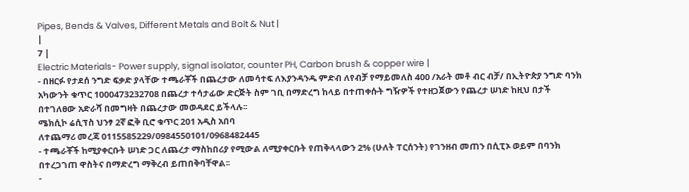Pipes, Bends & Valves, Different Metals and Bolt & Nut |
|
7 |
Electric Materials- Power supply, signal isolator, counter PH, Carbon brush & copper wire |
- በዘርፉ የታደሰ ንግድ ፍቃድ ያላቸው ተጫራቾች በጨረታው ለመሳተፍ ለእያንዳንዱ ምድብ ለየብቻ የማይመለስ 400 /አራት መቶ ብር ብቻ/ በኢትዮጵያ ንግድ ባንክ አካውንት ቁጥር 1000473232708 በጨረታ ተሳታፊው ድርጅት ስም ገቢ በማድረግ ከላይ በተጠቀሱት ግዥዎች የተዘጋጀውን የጨረታ ሠነድ ከዚህ በታች በተገለፀው አድራሻ በመግዛት በጨረታው መወዳደር ይችላሉ፡፡
ሜክሲኮ ሬሲፕስ ህንፃ 2ኛ ፎቅ ቢሮ ቁጥር 201 አዲስ አበባ
ለተጨማሪ መረጃ 0115585229/0984550101/0968482445
- ተጫራቾች ከሚያቀርቡት ሠነድ ጋር ለጨረታ ማስከበሪያ የሚውል ለሚያቀርቡት የጠቅላላውን 2% (ሁለት ፐርሰንት) የገንዘብ መጠን በሲፒኦ ወይም በባንክ በተረጋገጠ ዋስትና በማድረግ ማቅረብ ይጠበቅባቸዋል፡፡
-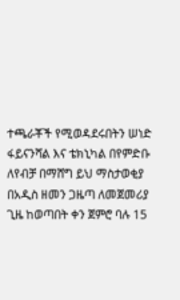ተጫራቾች የሚወዳደሩበትን ሠነድ ፋይናንሻል እና ቴክኒካል በየምድቡ ለየብቻ በማሸግ ይህ ማስታወቂያ በአዲስ ዘመን ጋዜጣ ለመጀመሪያ ጊዜ ከወጣበት ቀን ጀምሮ ባሉ 15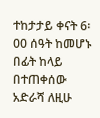ተከታታይ ቀናት 6፡00 ሰዓት ከመሆኑ በፊት ከላይ በተጠቀሰው አድራሻ ለዚሁ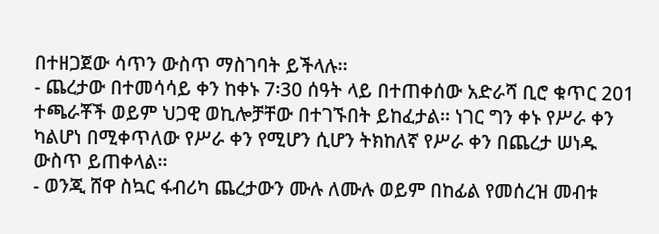በተዘጋጀው ሳጥን ውስጥ ማስገባት ይችላሉ፡፡
- ጨረታው በተመሳሳይ ቀን ከቀኑ 7፡30 ሰዓት ላይ በተጠቀሰው አድራሻ ቢሮ ቁጥር 201 ተጫራቾች ወይም ህጋዊ ወኪሎቻቸው በተገኙበት ይከፈታል፡፡ ነገር ግን ቀኑ የሥራ ቀን ካልሆነ በሚቀጥለው የሥራ ቀን የሚሆን ሲሆን ትክከለኛ የሥራ ቀን በጨረታ ሠነዱ ውስጥ ይጠቀላል፡፡
- ወንጂ ሸዋ ስኳር ፋብሪካ ጨረታውን ሙሉ ለሙሉ ወይም በከፊል የመሰረዝ መብቱ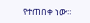የተጠበቀ ነው።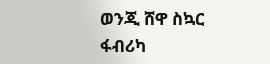ወንጂ ሸዋ ስኳር ፋብሪካ